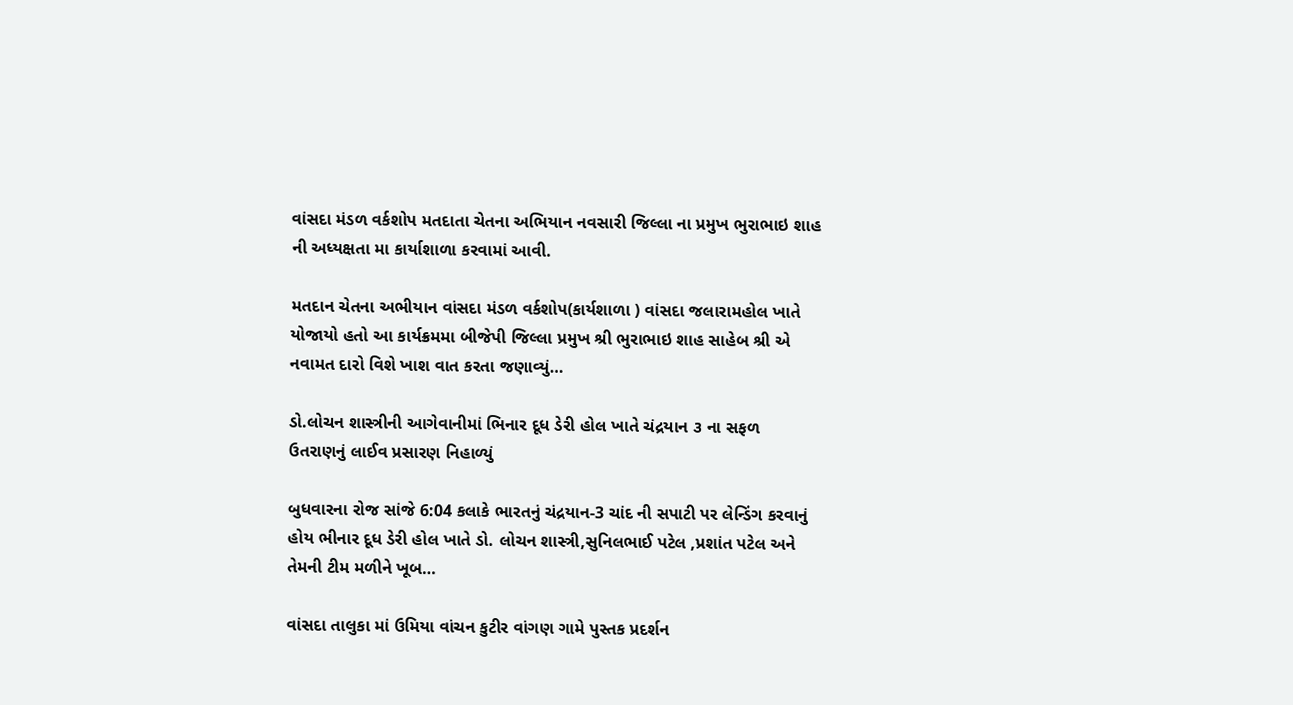વાંસદા મંડળ વર્કશોપ મતદાતા ચેતના અભિયાન નવસારી જિલ્લા ના પ્રમુખ ભુરાભાઇ શાહ ની અધ્યક્ષતા મા કાર્યાશાળા કરવામાં આવી.

મતદાન ચેતના અભીયાન વાંસદા મંડળ વર્કશોપ(કાર્યશાળા ) વાંસદા જલારામહોલ ખાતે યોજાયો હતો આ કાર્યક્રમમા બીજેપી જિલ્લા પ્રમુખ શ્રી ભુરાભાઇ શાહ સાહેબ શ્રી એ નવામત દારો વિશે ખાશ વાત કરતા જણાવ્યું…

ડો.લોચન શાસ્ત્રીની આગેવાનીમાં ભિનાર દૂધ ડેરી હોલ ખાતે ચંદ્રયાન ૩ ના સફળ ઉતરાણનું લાઈવ પ્રસારણ નિહાળ્યું

બુધવારના રોજ સાંજે 6:04 કલાકે ભારતનું ચંદ્રયાન-3 ચાંદ ની સપાટી પર લેન્ડિંગ કરવાનું હોય ભીનાર દૂધ ડેરી હોલ ખાતે ડો. લોચન શાસ્ત્રી,સુનિલભાઈ પટેલ ,પ્રશાંત પટેલ અને તેમની ટીમ મળીને ખૂબ…

વાંસદા તાલુકા માં ઉમિયા વાંચન કુટીર વાંગણ ગામે પુસ્તક પ્રદર્શન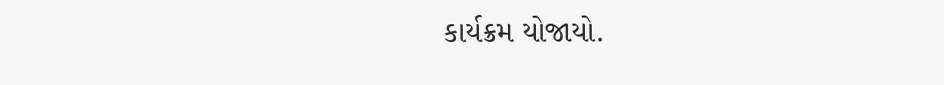કાર્યક્રમ યોજાયો.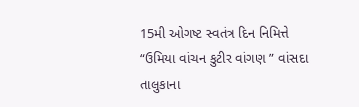15મી ઓગષ્ટ સ્વતંત્ર દિન નિમિત્તે “ઉમિયા વાંચન કુટીર વાંગણ ” વાંસદા તાલુકાના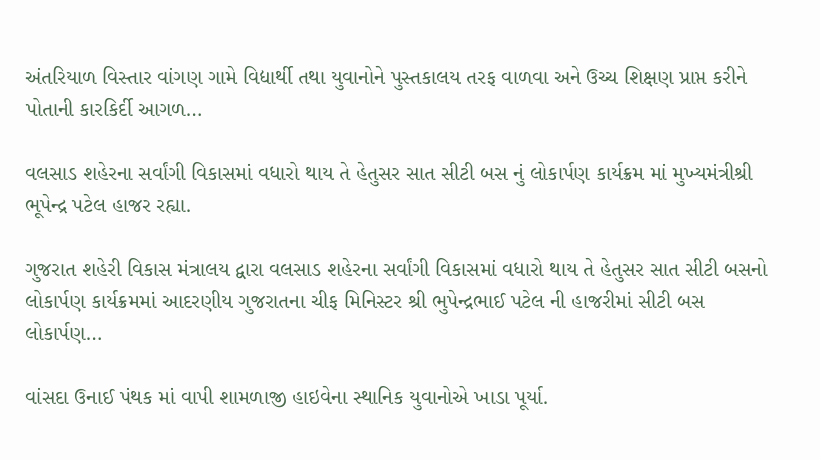અંતરિયાળ વિસ્તાર વાંગણ ગામે વિદ્યાર્થી તથા યુવાનોને પુસ્તકાલય તરફ વાળવા અને ઉચ્ચ શિક્ષણ પ્રાપ્ત કરીને પોતાની કારકિર્દી આગળ…

વલસાડ શહેરના સર્વાંગી વિકાસમાં વધારો થાય તે હેતુસર સાત સીટી બસ નું લોકાર્પણ કાર્યક્રમ માં મુખ્યમંત્રીશ્રી ભૂપેન્દ્ર પટેલ હાજર રહ્યા.

ગુજરાત શહેરી વિકાસ મંત્રાલય દ્વારા વલસાડ શહેરના સર્વાંગી વિકાસમાં વધારો થાય તે હેતુસર સાત સીટી બસનો લોકાર્પણ કાર્યક્રમમાં આદરણીય ગુજરાતના ચીફ મિનિસ્ટર શ્રી ભુપેન્દ્રભાઈ પટેલ ની હાજરીમાં સીટી બસ લોકાર્પણ…

વાંસદા ઉનાઈ પંથક માં વાપી શામળાજી હાઇવેના સ્થાનિક યુવાનોએ ખાડા પૂર્યા.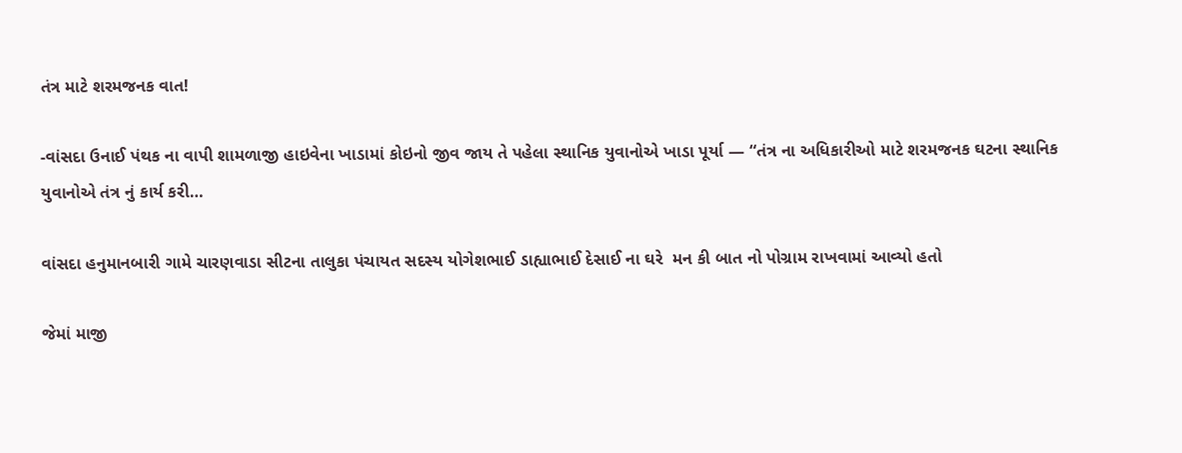તંત્ર માટે શરમજનક વાત!

-વાંસદા ઉનાઈ પંથક ના વાપી શામળાજી હાઇવેના ખાડામાં કોઇનો જીવ જાય તે પહેલા સ્થાનિક યુવાનોએ ખાડા પૂર્યા — “તંત્ર ના અધિકારીઓ માટે શરમજનક ઘટના સ્થાનિક યુવાનોએ તંત્ર નું કાર્ય કરી…

વાંસદા હનુમાનબારી ગામે ચારણવાડા સીટના તાલુકા પંચાયત સદસ્ય યોગેશભાઈ ડાહ્યાભાઈ દેસાઈ ના ઘરે  મન કી બાત નો પોગ્રામ રાખવામાં આવ્યો હતો

જેમાં માજી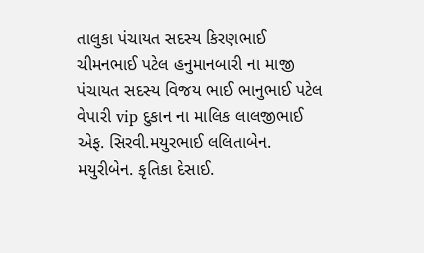તાલુકા પંચાયત સદસ્ય કિરણભાઈ ચીમનભાઈ પટેલ હનુમાનબારી ના માજી પંચાયત સદસ્ય વિજય ભાઈ ભાનુભાઈ પટેલ વેપારી vip દુકાન ના માલિક લાલજીભાઈ એફ. સિરવી.મયુરભાઈ લલિતાબેન. મયુરીબેન. કૃતિકા દેસાઈ.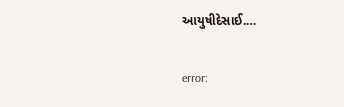આયુષીદેસાઈ.…

error: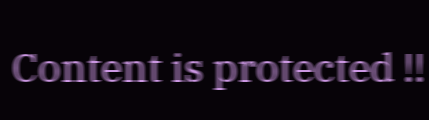Content is protected !!